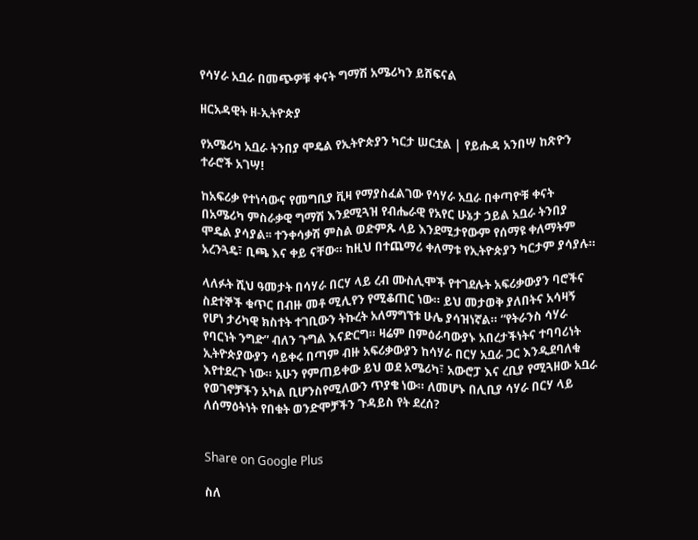የሳሃራ አቧራ በመጭዎቹ ቀናት ግማሽ አሜሪካን ይሸፍናል

ዘርአዳዊት ዘ-ኢትዮጵያ

የአሜሪካ አቧራ ትንበያ ሞዴል የኢትዮጵያን ካርታ ሠርቷል | የይሑዳ አንበሣ ከጽዮን ተራሮች አገሣ!

ከአፍሪቃ የተነሳውና የመግቢያ ቪዛ የማያስፈልገው የሳሃራ አቧራ በቀጣዮቹ ቀናት በአሜሪካ ምስራቃዊ ግማሽ እንደሚጓዝ የብሔራዊ የአየር ሁኔታ ኃይል አቧራ ትንበያ ሞዴል ያሳያል፡፡ ተንቀሳቃሽ ምስል ወድምጹ ላይ እንደሚታየውም የሰማዩ ቀለማትም አረንጓዴ፣ ቢጫ እና ቀይ ናቸው። ከዚህ በተጨማሪ ቀለማቱ የኢትዮጵያን ካርታም ያሳያሉ።

ላለፉት ሺህ ዓመታት በሳሃራ በርሃ ላይ ረብ ሙስሊሞች የተገደሉት አፍሪቃውያን ባሮችና ስደተኞች ቁጥር በብዙ መቶ ሚሊየን የሚቆጠር ነው። ይህ መታወቅ ያለበትና አሳዛኝ የሆነ ታሪካዊ ክስተት ተገቢውን ትኩረት አለማግኘቱ ሁሌ ያሳዝነኛል። “የትራንስ ሳሃራ የባርነት ንግድ” ብለን ጉግል እናድርግ። ዛሬም በምዕራባውያኑ አበረታችነትና ተባባሪነት ኢትዮጵያውያን ሳይቀሩ በጣም ብዙ አፍሪቃውያን ከሳሃራ በርሃ አቧራ ጋር እንዲደባለቁ እየተደረጉ ነው። አሁን የምጠይቀው ይህ ወደ አሜሪካ፣ አውሮፓ እና ረቢያ የሚጓዘው አቧራ የወገኖቻችን አካል ቢሆንስየሚለውን ጥያቄ ነው። ለመሆኑ በሊቢያ ሳሃራ በርሃ ላይ ለሰማዕትነት የበቁት ወንድሞቻችን ጉዳይስ የት ደረሰ?


Share on Google Plus

ስለ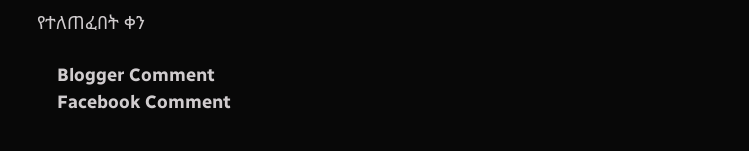የተለጠፈበት ቀን

    Blogger Comment
    Facebook Comment